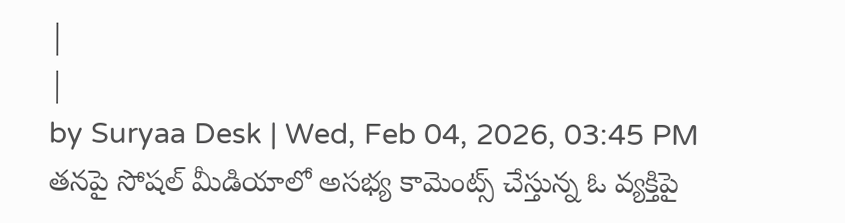|
|
by Suryaa Desk | Wed, Feb 04, 2026, 03:45 PM
తనపై సోషల్ మీడియాలో అసభ్య కామెంట్స్ చేస్తున్న ఓ వ్యక్తిపై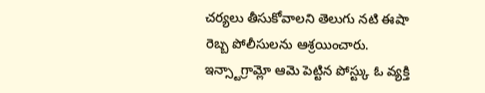చర్యలు తీసుకోవాలని తెలుగు నటి ఈషా రెబ్బ పోలీసులను ఆశ్రయించారు. ఇన్స్టాగ్రామ్లో ఆమె పెట్టిన పోస్ట్కు ఓ వ్యక్తి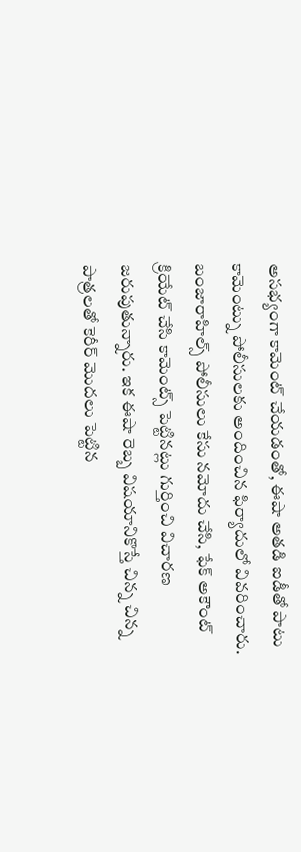అసభ్యంగా కామెంట్ చేయడంతో, ఈషా అతడి ఐడీతో పాటు కామెంట్ను పోలీసులకు అందించిన ఫిర్యాదులో వివరించారు. బంజారాహిల్స్ పోలీసులు కేసు నమోదు చేసి, ఫేక్ అకౌంట్ క్రియేట్ చేసి కామెంట్స్ పెట్టినట్లు గుర్తించి విచారణ జరుపుతున్నారు. ఇక ఈషా రెబ్బ విషయానికొస్తే చిన్న చిన్న పాత్రలతో కెరీర్ మొదలు పెట్టిన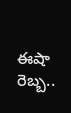ఈషా రెబ్బ..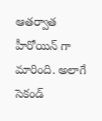ఆతర్వాత హీరోయిన్ గా మారింది. అలాగే సెకండ్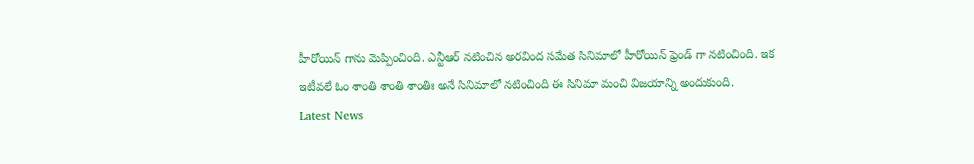హీరోయిన్ గాను మెప్పించింది. ఎన్టీఆర్ నటించిన అరవింద సమేత సినిమాలో హీరోయిన్ ఫ్రెండ్ గా నటించింది. ఇక ఇటీవలే ఓం శాంతి శాంతి శాంతిః అనే సినిమాలో నటించింది ఈ సినిమా మంచి విజయాన్ని అందుకుంది.
Latest News